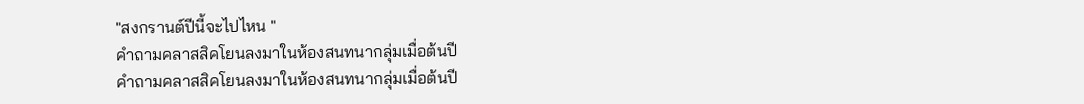"สงกรานต์ปีนี้จะไปไหน "
คำถามคลาสสิคโยนลงมาในห้องสนทนากลุ่มเมื่อต้นปี
คำถามคลาสสิคโยนลงมาในห้องสนทนากลุ่มเมื่อต้นปี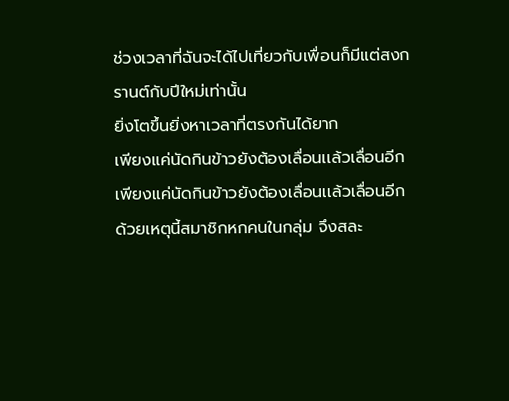ช่วงเวลาที่ฉันจะได้ไปเที่ยวกับเพื่อนก็มีแต่สงกรานต์กับปีใหม่เท่านั้น
ยิ่งโตขึ้นยิ่งหาเวลาที่ตรงกันได้ยาก
เพียงแค่นัดกินข้าวยังต้องเลื่อนเเล้วเลื่อนอีก
เพียงแค่นัดกินข้าวยังต้องเลื่อนเเล้วเลื่อนอีก
ด้วยเหตุนี้สมาชิกหกคนในกลุ่ม จึงสละ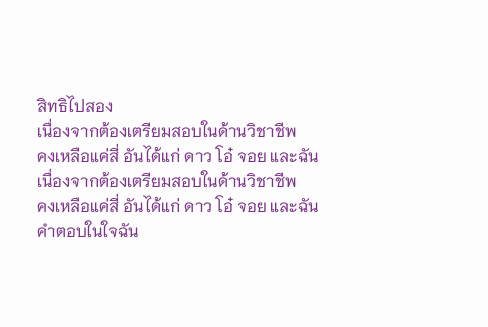สิทธิไปสอง
เนื่องจากต้องเตรียมสอบในด้านวิชาชีพ
คงเหลือแค่สี่ อันได้แก่ ดาว โอ๋ จอย และฉัน
เนื่องจากต้องเตรียมสอบในด้านวิชาชีพ
คงเหลือแค่สี่ อันได้แก่ ดาว โอ๋ จอย และฉัน
คำตอบในใจฉัน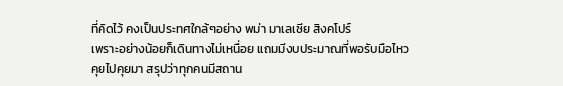ที่คิดไว้ คงเป็นประทศใกล้ๆอย่าง พม่า มาเลเซีย สิงคโปร์
เพราะอย่างน้อยก็เดินทางไม่เหนื่อย แถมมีงบประมาณที่พอรับมือไหว
คุยไปคุยมา สรุปว่าทุกคนมีสถาน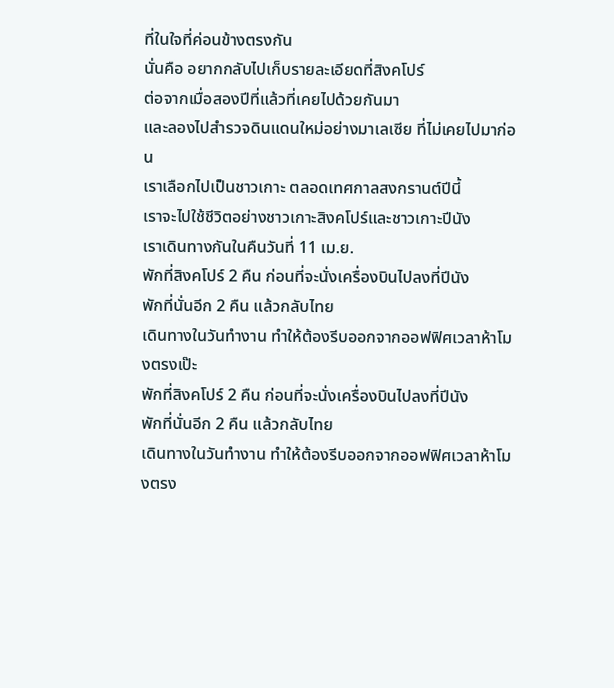ที่ในใจที่ค่อนข้างตรงกัน
นั่นคือ อยากกลับไปเก็บรายละเอียดที่สิงคโปร์
ต่อจากเมื่อสองปีที่แล้วที่เคยไปด้วยกันมา
และลองไปสำรวจดินแดนใหม่อย่างมาเลเซีย ที่ไม่เคยไปมาก่อน
เราเลือกไปเป็นชาวเกาะ ตลอดเทศกาลสงกรานต์ปีนี้
เราจะไปใช้ชีวิตอย่างชาวเกาะสิงคโปร์และชาวเกาะปีนัง
เราเดินทางกันในคืนวันที่ 11 เม.ย.
พักที่สิงคโปร์ 2 คืน ก่อนที่จะนั่งเครื่องบินไปลงที่ปีนัง
พักที่นั่นอีก 2 คืน แล้วกลับไทย
เดินทางในวันทำงาน ทำให้ต้องรีบออกจากออฟฟิศเวลาห้าโมงตรงเป๊ะ
พักที่สิงคโปร์ 2 คืน ก่อนที่จะนั่งเครื่องบินไปลงที่ปีนัง
พักที่นั่นอีก 2 คืน แล้วกลับไทย
เดินทางในวันทำงาน ทำให้ต้องรีบออกจากออฟฟิศเวลาห้าโมงตรง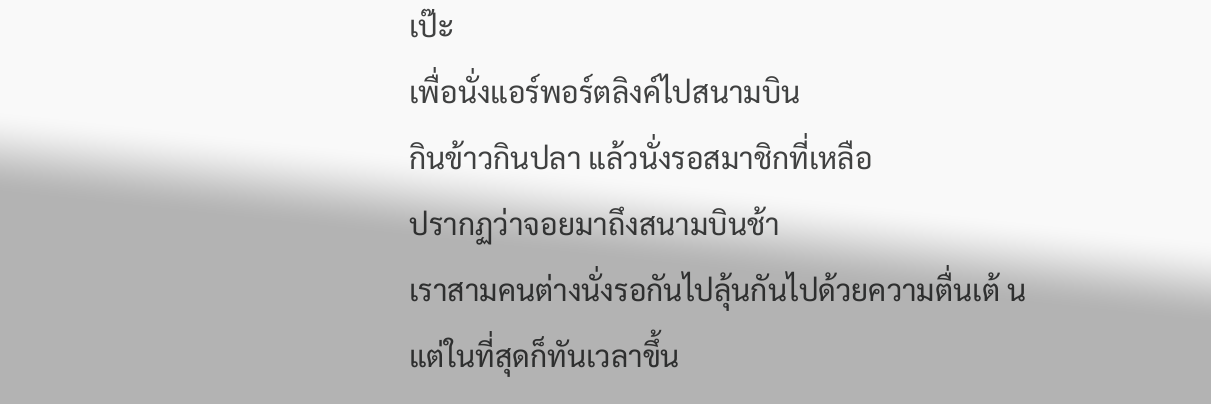เป๊ะ
เพื่อนั่งแอร์พอร์ตลิงค์ไปสนามบิน
กินข้าวกินปลา แล้วนั่งรอสมาชิกที่เหลือ
ปรากฏว่าจอยมาถึงสนามบินช้า
เราสามคนต่างนั่งรอกันไปลุ้นกันไปด้วยความตื่นเต้ น
แต่ในที่สุดก็ทันเวลาขึ้น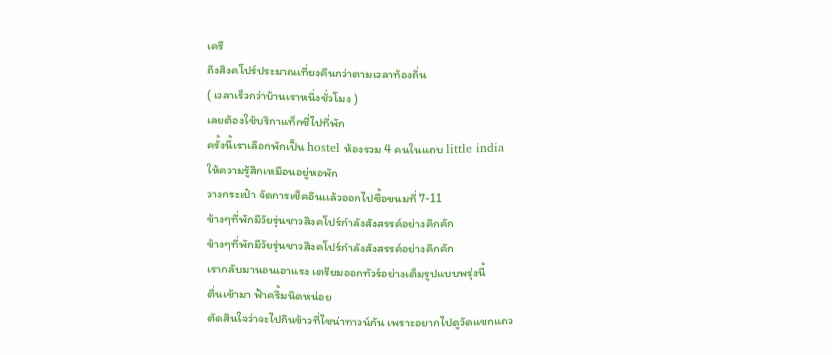เครื
ถึงสิงคโปร์ประมาณเที่ยงคืนกว่าตามเวลาท้องถิ่น
( เวลาเร็วกว่าบ้านเราหนึ่งชั่วโมง )
เลยต้องใช้บริกาแท็กซี่ไปที่พัก
ครั้งนี้เราเลือกพักเป็น hostel ห้องรวม 4 คนในแถบ little india
ให้ความรู้สึกเหมือนอยู่หอพัก
วางกระเป๋า จัดการเช็คอินเเล้วออกไปซื้อขนมที่ 7-11
ข้างๆที่พักมีวัยรุ่นชาวสิงคโปร์กำลังสังสรรค์อย่างคึกคัก
ข้างๆที่พักมีวัยรุ่นชาวสิงคโปร์กำลังสังสรรค์อย่างคึกคัก
เรากลับมานอนเอาแรง เตรียมออกทัวร์อย่างเต็มรูปแบบพรุ่งนี้
ตื่นเช้ามา ฟ้าครึ้มนิดหน่อย
ตัดสินใจว่าจะไปกินข้าวที่ไชน่าทาวน์กัน เพราะอยากไปดูวัดแขกแถว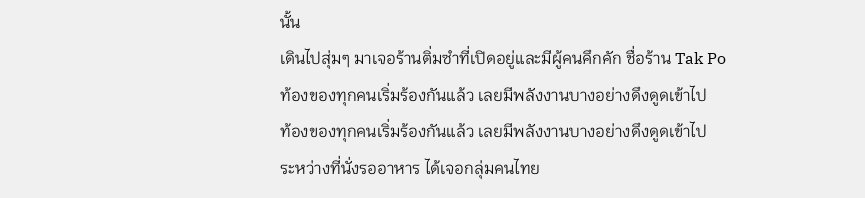นั้น
เดินไปสุ่มๆ มาเจอร้านติ่มซำที่เปิดอยู่และมีผู้คนคึกคัก ชื่อร้าน Tak Po
ท้องของทุกคนเริ่มร้องกันแล้ว เลยมีพลังงานบางอย่างดึงดูดเข้าไป
ท้องของทุกคนเริ่มร้องกันแล้ว เลยมีพลังงานบางอย่างดึงดูดเข้าไป
ระหว่างที่นั่งรออาหาร ได้เจอกลุ่มคนไทย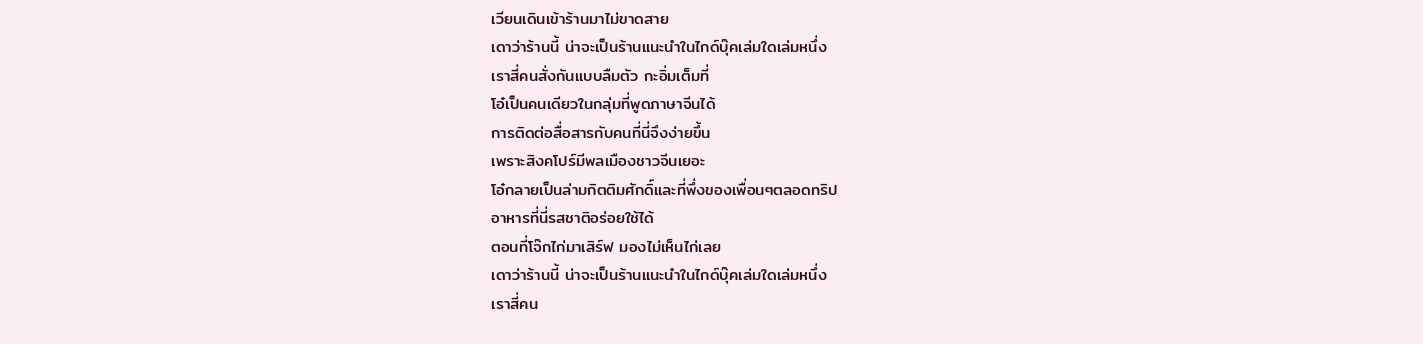เวียนเดินเข้าร้านมาไม่ขาดสาย
เดาว่าร้านนี้ น่าจะเป็นร้านแนะนำในไกด์บุ๊คเล่มใดเล่มหนึ่ง
เราสี่คนสั่งกันแบบลืมตัว กะอิ่มเต็มที่
โอ๋เป็นคนเดียวในกลุ่มที่พูดภาษาจีนได้
การติดต่อสื่อสารกับคนที่นี่จึงง่ายขึ้น
เพราะสิงคโปร์มีพลเมืองชาวจีนเยอะ
โอ๋กลายเป็นล่ามกิตติมศักดิ์และที่พึ่งของเพื่อนๆตลอดทริป
อาหารที่นี่รสชาติอร่อยใช้ได้
ตอนที่โจ๊กไก่มาเสิร์ฟ มองไม่เห็นไก่เลย
เดาว่าร้านนี้ น่าจะเป็นร้านแนะนำในไกด์บุ๊คเล่มใดเล่มหนึ่ง
เราสี่คน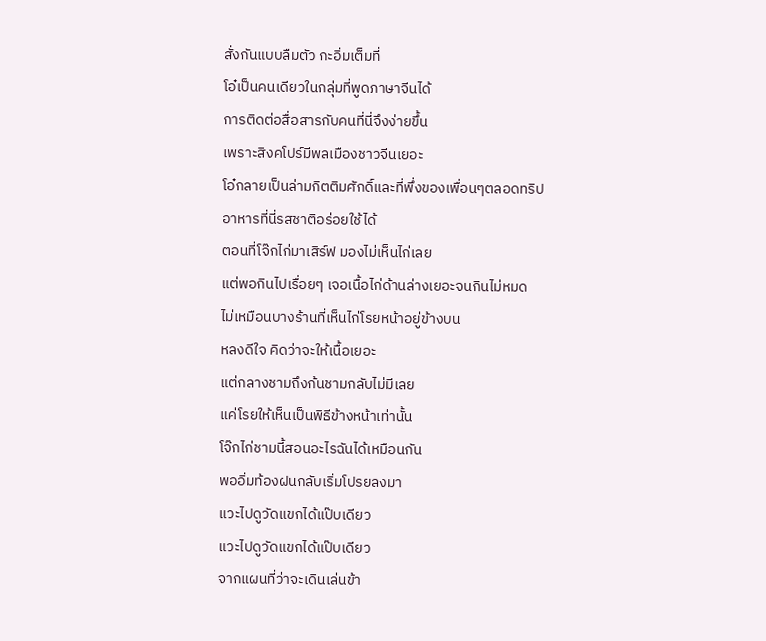สั่งกันแบบลืมตัว กะอิ่มเต็มที่
โอ๋เป็นคนเดียวในกลุ่มที่พูดภาษาจีนได้
การติดต่อสื่อสารกับคนที่นี่จึงง่ายขึ้น
เพราะสิงคโปร์มีพลเมืองชาวจีนเยอะ
โอ๋กลายเป็นล่ามกิตติมศักดิ์และที่พึ่งของเพื่อนๆตลอดทริป
อาหารที่นี่รสชาติอร่อยใช้ได้
ตอนที่โจ๊กไก่มาเสิร์ฟ มองไม่เห็นไก่เลย
แต่พอกินไปเรื่อยๆ เจอเนื้อไก่ด้านล่างเยอะจนกินไม่หมด
ไม่เหมือนบางร้านที่เห็นไก่โรยหน้าอยู่ข้างบน
หลงดีใจ คิดว่าจะให้เนื้อเยอะ
แต่กลางชามถึงก้นชามกลับไม่มีเลย
แค่โรยให้เห็นเป็นพิธีข้างหน้าเท่านั้น
โจ๊กไก่ชามนี้สอนอะไรฉันได้เหมือนกัน
พออิ่มท้องฝนกลับเริ่มโปรยลงมา
แวะไปดูวัดแขกได้แป๊บเดียว
แวะไปดูวัดแขกได้แป๊บเดียว
จากแผนที่ว่าจะเดินเล่นข้า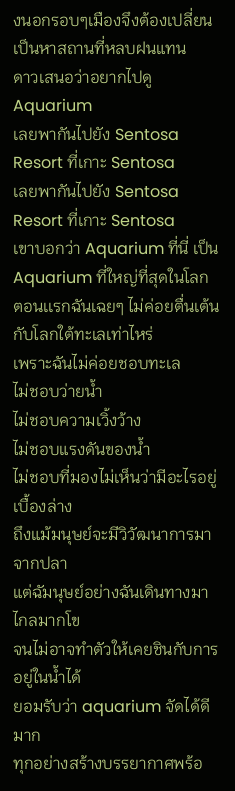งนอกรอบๆเมืองจึงต้องเปลี่ยนเป็นหาสถานที่หลบฝนแทน
ดาวเสนอว่าอยากไปดู Aquarium
เลยพากันไปยัง Sentosa Resort ที่เกาะ Sentosa
เลยพากันไปยัง Sentosa Resort ที่เกาะ Sentosa
เขาบอกว่า Aquarium ที่นี่ เป็น Aquarium ที่ใหญ่ที่สุดในโลก
ตอนเเรกฉันเฉยๆ ไม่ค่อยตื่นเต้นกับโลกใต้ทะเลเท่าไหร่
เพราะฉันไม่ค่อยชอบทะเล
ไม่ชอบว่ายน้ำ
ไม่ชอบความเวิ้งว้าง
ไม่ชอบแรงดันของน้ำ
ไม่ชอบที่มองไม่เห็นว่ามีอะไรอยู่เบื้องล่าง
ถึงแม้มนุษย์จะมีวิวัฒนาการมาจากปลา
แต่ฉัมนุษย์อย่างฉันเดินทางมาไกลมากโข
จนไม่อาจทำตัวให้เคยชินกับการอยู่ในน้ำได้
ยอมรับว่า aquarium จัดได้ดีมาก
ทุกอย่างสร้างบรรยากาศพร้อ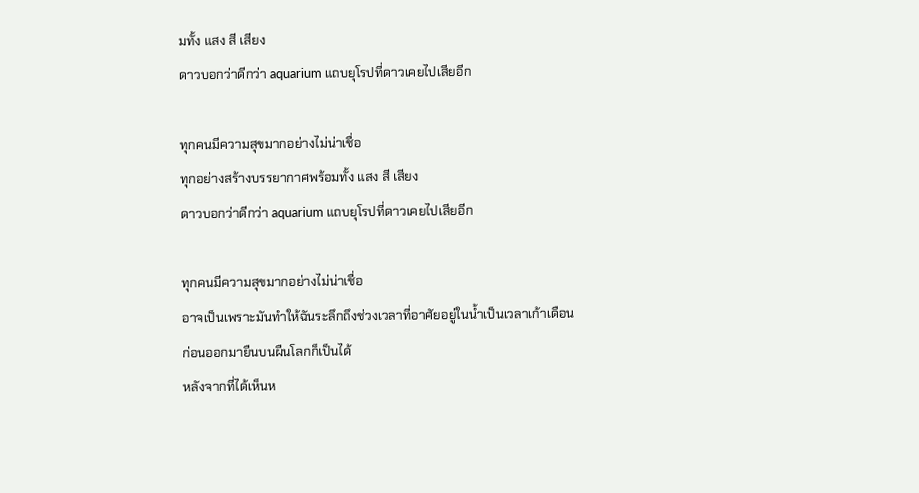มทั้ง แสง สี เสียง
ดาวบอกว่าดีกว่า aquarium แถบยุโรปที่ดาวเคยไปเสียอีก

ทุกคนมีความสุขมากอย่างไม่น่าเชื่อ
ทุกอย่างสร้างบรรยากาศพร้อมทั้ง แสง สี เสียง
ดาวบอกว่าดีกว่า aquarium แถบยุโรปที่ดาวเคยไปเสียอีก

ทุกคนมีความสุขมากอย่างไม่น่าเชื่อ
อาจเป็นเพราะมันทำให้ฉันระลึกถึงช่วงเวลาที่อาศัยอยู่ในน้ำเป็นเวลาเก้าเดือน
ก่อนออกมายืนบนผืนโลกก็เป็นได้
หลังจากที่ได้เห็นห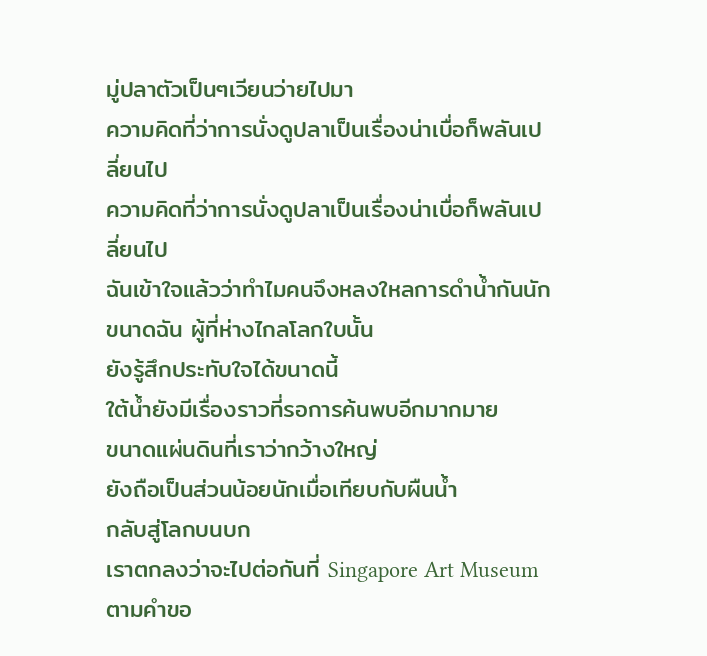มู่ปลาตัวเป็นๆเวียนว่ายไปมา
ความคิดที่ว่าการนั่งดูปลาเป็นเรื่องน่าเบื่อก็พลันเปลี่ยนไป
ความคิดที่ว่าการนั่งดูปลาเป็นเรื่องน่าเบื่อก็พลันเปลี่ยนไป
ฉันเข้าใจแล้วว่าทำไมคนจึงหลงใหลการดำน้ำกันนัก
ขนาดฉัน ผู้ที่ห่างไกลโลกใบนั้น
ยังรู้สึกประทับใจได้ขนาดนี้
ใต้น้ำยังมีเรื่องราวที่รอการค้นพบอีกมากมาย
ขนาดแผ่นดินที่เราว่ากว้างใหญ่
ยังถือเป็นส่วนน้อยนักเมื่อเทียบกับผืนน้ำ
กลับสู่โลกบนบก
เราตกลงว่าจะไปต่อกันที่ Singapore Art Museum
ตามคำขอ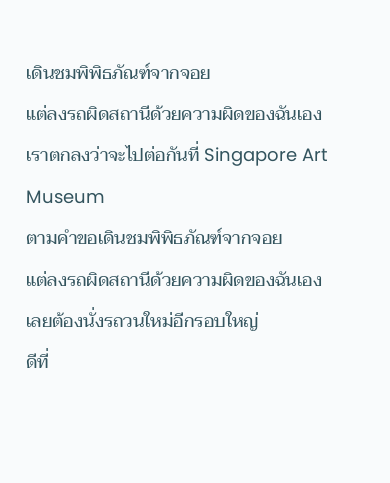เดินชมพิพิธภัณฑ์จากจอย
แต่ลงรถผิดสถานีด้วยความผิดของฉันเอง
เราตกลงว่าจะไปต่อกันที่ Singapore Art Museum
ตามคำขอเดินชมพิพิธภัณฑ์จากจอย
แต่ลงรถผิดสถานีด้วยความผิดของฉันเอง
เลยต้องนั่งรถวนใหม่อีกรอบใหญ่
ดีที่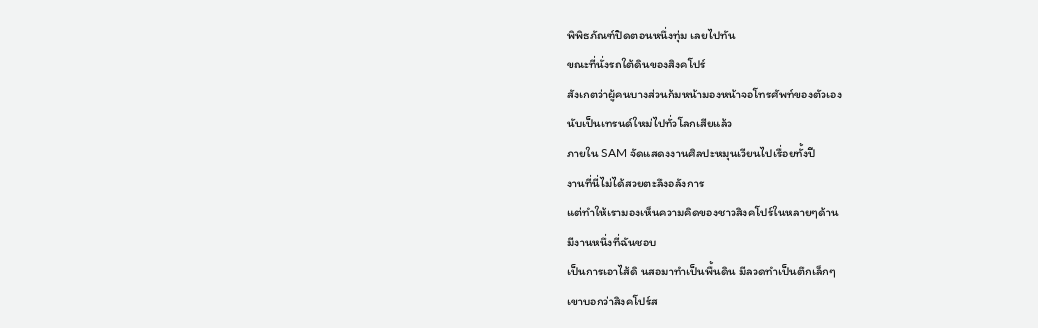พิพิธภัณฑ์ปิดตอนหนึ่งทุ่ม เลยไปทัน
ขณะที่นั่งรถใต้ดินของสิงคโปร์
สังเกตว่าผู้คนบางส่วนก้มหน้ามองหน้าจอโทรศัพท์ของตัวเอง
นับเป็นเทรนด์ใหม่ไปทั่วโลกเสียแล้ว
ภายใน SAM จัดแสดงงานศิลปะหมุนเวียนไปเรื่อยทั้งปี
งานที่นี่ไม่ได้สวยตะลึงอลังการ
แต่ทำให้เรามองเห็นความคิดของชาวสิงคโปร์ในหลายๆด้าน
มีงานหนึ่งที่ฉันชอบ
เป็นการเอาไส้ดิ นสอมาทำเป็นพื้นดิน มีลวดทำเป็นตึกเล็กๆ
เขาบอกว่าสิงคโปร์ส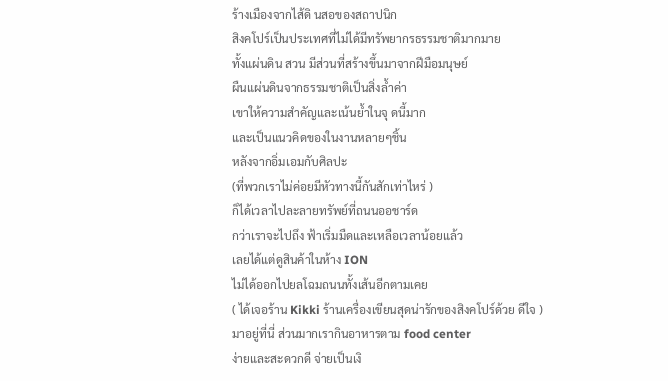ร้างเมืองจากไส้ดิ นสอของสถาปนิก
สิงคโปร์เป็นประเทศที่ไม่ได้มีทรัพยากรธรรมชาติมากมาย
ทั้งแผ่นดิน สวน มีส่วนที่สร้างขึ้นมาจากฝีมือมนุษย์
ผืนแผ่นดินจากธรรมชาติเป็นสิ่งล้ำค่า
เขาให้ความสำคัญและเน้นย้ำในจุ ดนี้มาก
และเป็นแนวคิดของในงานหลายๆชิ้น
หลังจากอิ่มเอมกับศิลปะ
(ที่พวกเราไม่ค่อยมีหัวทางนี้กันสักเท่าไหร่ )
ก็ได้เวลาไปละลายทรัพย์ที่ถนนออชาร์ด
กว่าเราจะไปถึง ฟ้าเริ่มมืดและเหลือเวลาน้อยแล้ว
เลยได้แต่ดูสินค้าในห้าง ION
ไม่ได้ออกไปยลโฉมถนนทั้งเส้นอีกตามเคย
( ได้เจอร้าน Kikki ร้านเครื่องเขียนสุดน่ารักของสิงคโปร์ด้วย ดีใจ )
มาอยู่ที่นี่ ส่วนมากเรากินอาหารตาม food center
ง่ายและสะดวกดี จ่ายเป็นเงิ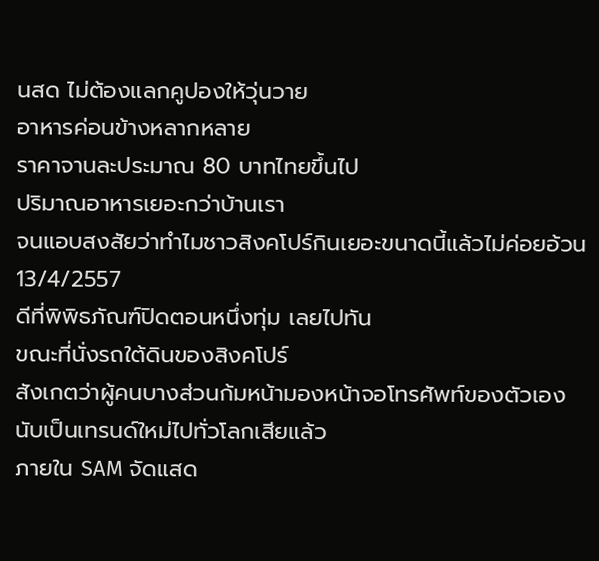นสด ไม่ต้องแลกคูปองให้วุ่นวาย
อาหารค่อนข้างหลากหลาย
ราคาจานละประมาณ 80 บาทไทยขึ้นไป
ปริมาณอาหารเยอะกว่าบ้านเรา
จนแอบสงสัยว่าทำไมชาวสิงคโปร์กินเยอะขนาดนี้แล้วไม่ค่อยอ้วน
13/4/2557
ดีที่พิพิธภัณฑ์ปิดตอนหนึ่งทุ่ม เลยไปทัน
ขณะที่นั่งรถใต้ดินของสิงคโปร์
สังเกตว่าผู้คนบางส่วนก้มหน้ามองหน้าจอโทรศัพท์ของตัวเอง
นับเป็นเทรนด์ใหม่ไปทั่วโลกเสียแล้ว
ภายใน SAM จัดแสด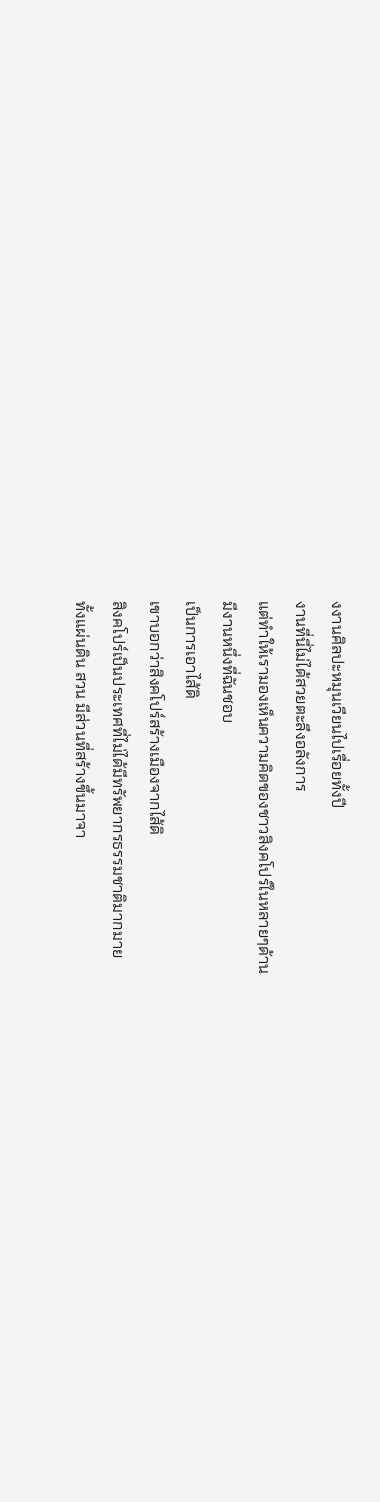งงานศิลปะหมุนเวียนไปเรื่อยทั้งปี
งานที่นี่ไม่ได้สวยตะลึงอลังการ
แต่ทำให้เรามองเห็นความคิดของชาวสิงคโปร์ในหลายๆด้าน
มีงานหนึ่งที่ฉันชอบ
เป็นการเอาไส้ดิ
เขาบอกว่าสิงคโปร์สร้างเมืองจากไส้ดิ
สิงคโปร์เป็นประเทศที่ไม่ได้มีทรัพยากรธรรมชาติมากมาย
ทั้งแผ่นดิน สวน มีส่วนที่สร้างขึ้นมาจา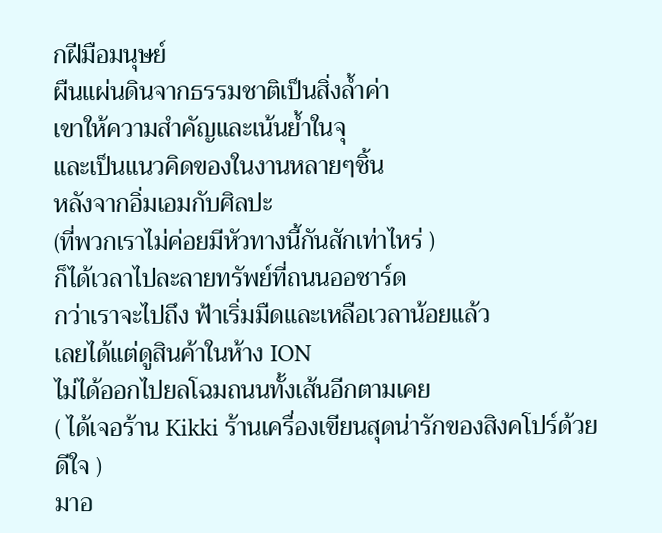กฝีมือมนุษย์
ผืนแผ่นดินจากธรรมชาติเป็นสิ่งล้ำค่า
เขาให้ความสำคัญและเน้นย้ำในจุ
และเป็นแนวคิดของในงานหลายๆชิ้น
หลังจากอิ่มเอมกับศิลปะ
(ที่พวกเราไม่ค่อยมีหัวทางนี้กันสักเท่าไหร่ )
ก็ได้เวลาไปละลายทรัพย์ที่ถนนออชาร์ด
กว่าเราจะไปถึง ฟ้าเริ่มมืดและเหลือเวลาน้อยแล้ว
เลยได้แต่ดูสินค้าในห้าง ION
ไม่ได้ออกไปยลโฉมถนนทั้งเส้นอีกตามเคย
( ได้เจอร้าน Kikki ร้านเครื่องเขียนสุดน่ารักของสิงคโปร์ด้วย ดีใจ )
มาอ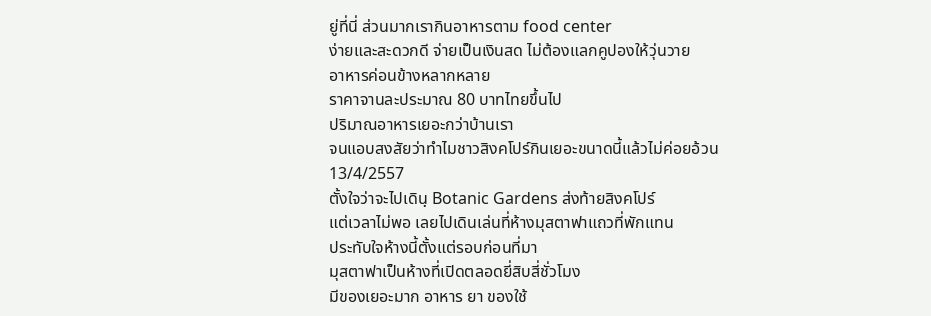ยู่ที่นี่ ส่วนมากเรากินอาหารตาม food center
ง่ายและสะดวกดี จ่ายเป็นเงินสด ไม่ต้องแลกคูปองให้วุ่นวาย
อาหารค่อนข้างหลากหลาย
ราคาจานละประมาณ 80 บาทไทยขึ้นไป
ปริมาณอาหารเยอะกว่าบ้านเรา
จนแอบสงสัยว่าทำไมชาวสิงคโปร์กินเยอะขนาดนี้แล้วไม่ค่อยอ้วน
13/4/2557
ตั้งใจว่าจะไปเดินฺ Botanic Gardens ส่งท้ายสิงคโปร์
แต่เวลาไม่พอ เลยไปเดินเล่นที่ห้างมุสตาฟาแถวที่พักแทน
ประทับใจห้างนี้ตั้งแต่รอบก่อนที่มา
มุสตาฟาเป็นห้างที่เปิดตลอดยี่สิบสี่ชั่วโมง
มีของเยอะมาก อาหาร ยา ของใช้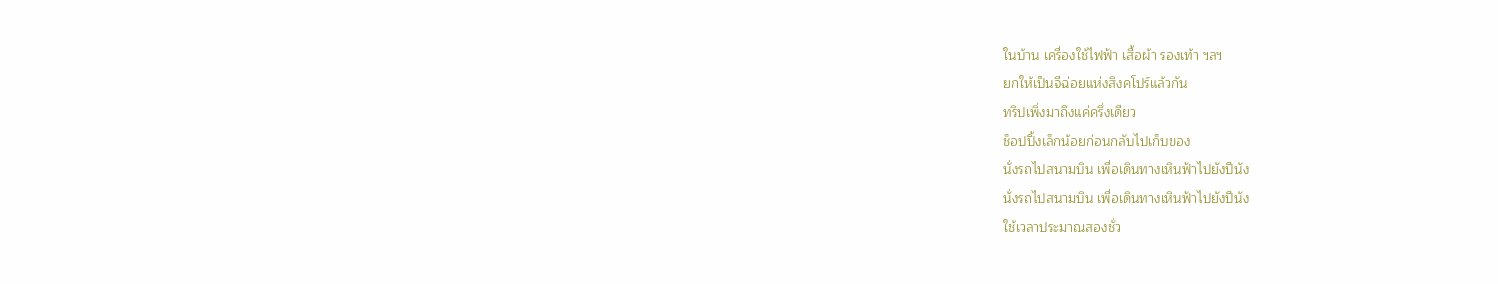ในบ้าน เครื่องใช้ไฟฟ้า เสื้อผ้า รองเท้า ฯลฯ
ยกให้เป็นจีฉ่อยแห่งสิงคโปร์แล้วกัน
ทริปเพิ่งมาถึงแค่ครึ่งเดียว
ช็อปปิ้งเล็กน้อยก่อนกลับไปเก็บของ
นั่งรถไปสนามบิน เพื่อเดินทางเหินฟ้าไปยังปีนัง
นั่งรถไปสนามบิน เพื่อเดินทางเหินฟ้าไปยังปีนัง
ใช้เวลาประมาณสองชั่ว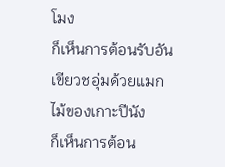โมง
ก็เห็นการต้อนรับอันเขียวชอุ่มด้วยแมกไม้ของเกาะปีนัง
ก็เห็นการต้อน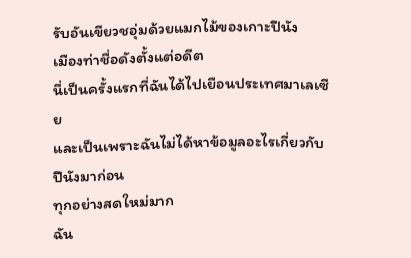รับอันเขียวชอุ่มด้วยแมกไม้ของเกาะปีนัง
เมืองท่าชื่อดังตั้งแต่อดีต
นี่เป็นครั้งแรกที่ฉันได้ไปเยือนประเทศมาเลเซีย
และเป็นเพราะฉันไม่ได้หาข้อมูลอะไรเกี่ยวกับปีนังมาก่อน
ทุกอย่างสดใหม่มาก
ฉัน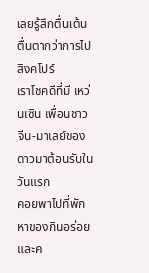เลยรู้สึกตื่นเต้นตื่นตากว่าการไปสิงคโปร์
เราโชคดีที่มี เหว่นเซิน เพื่อนชาวจีน-มาเลย์ของดาวมาต้อนรับในวันแรก
คอยพาไปที่พัก หาของกินอร่อย และค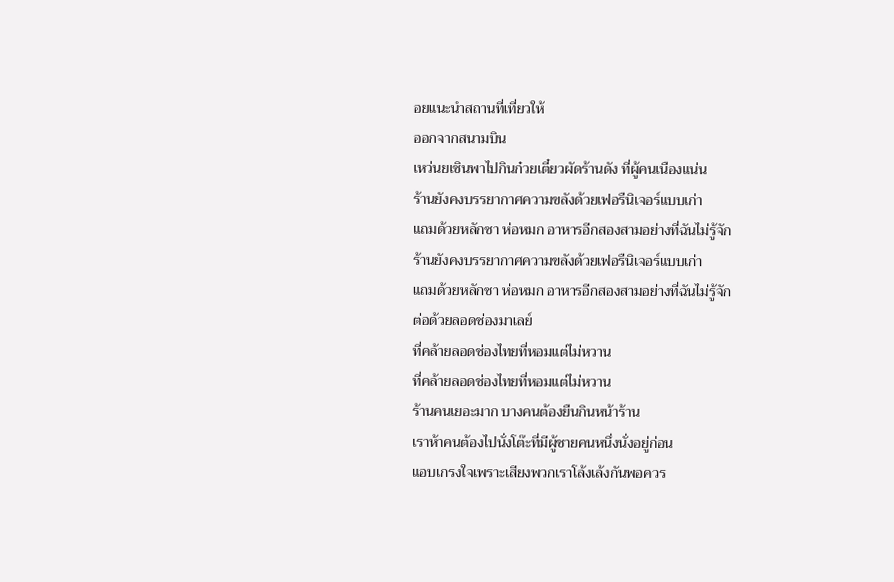อยแนะนำสถานที่เที่ยวให้
ออกจากสนามบิน
เหว่นยเซินพาไปกินก๋วยเตี๋ยวผัดร้านดัง ที่ผู้คนเนืองแน่น
ร้านยังคงบรรยากาศความขลังด้วยเฟอรืนิเจอร์แบบเก่า
แถมด้วยหลักซา ห่อหมก อาหารอีกสองสามอย่างที่ฉันไม่รู้จัก
ร้านยังคงบรรยากาศความขลังด้วยเฟอรืนิเจอร์แบบเก่า
แถมด้วยหลักซา ห่อหมก อาหารอีกสองสามอย่างที่ฉันไม่รู้จัก
ต่อด้วยลอดช่องมาเลย์
ที่คล้ายลอดช่องไทยที่หอมแต่ไม่หวาน
ที่คล้ายลอดช่องไทยที่หอมแต่ไม่หวาน
ร้านคนเยอะมาก บางคนต้องยืนกินหน้าร้าน
เราห้าคนต้องไปนั่งโต๊ะที่มีผู้ชายคนหนึ่งนั่งอยู่ก่อน
แอบเกรงใจเพราะเสียงพวกเราโล้งเล้งกันพอควร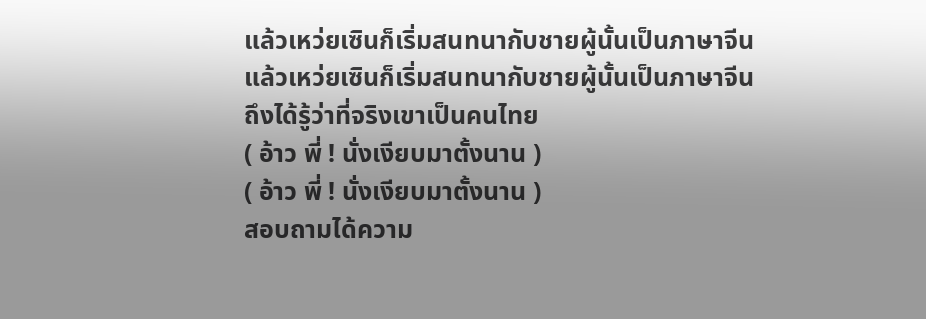แล้วเหว่ยเซินก็เริ่มสนทนากับชายผู้นั้นเป็นภาษาจีน
แล้วเหว่ยเซินก็เริ่มสนทนากับชายผู้นั้นเป็นภาษาจีน
ถึงได้รู้ว่าที่จริงเขาเป็นคนไทย
( อ้าว พี่ ! นั่งเงียบมาตั้งนาน )
( อ้าว พี่ ! นั่งเงียบมาตั้งนาน )
สอบถามได้ความ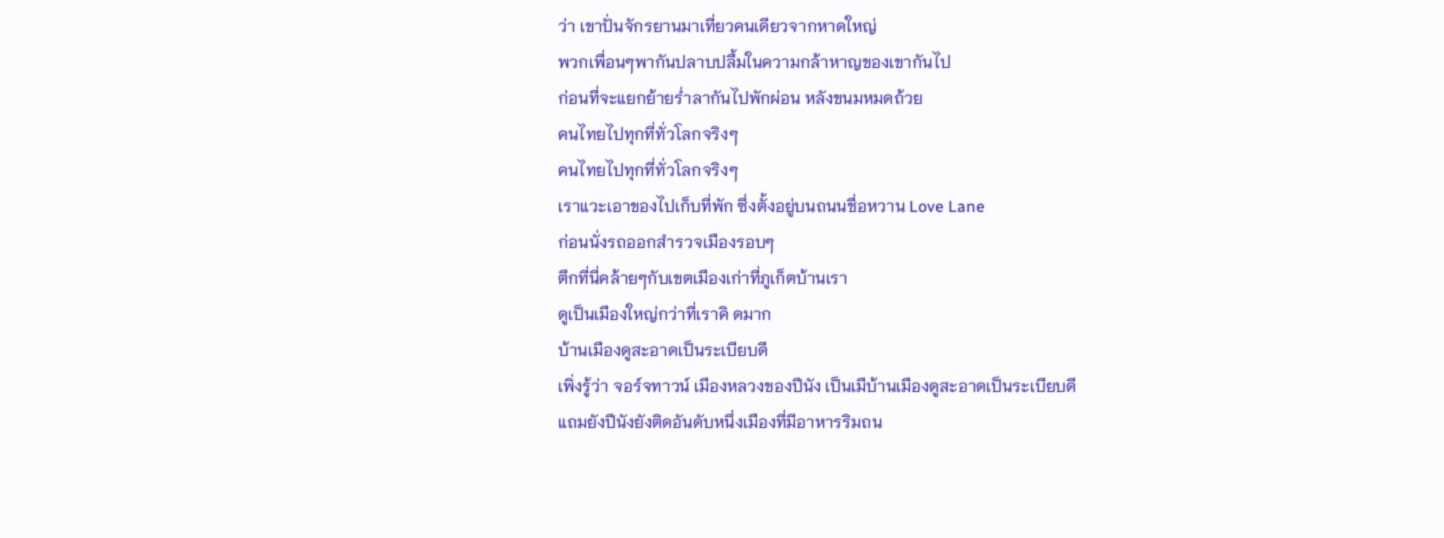ว่า เขาปั่นจักรยานมาเที่ยวคนเดียวจากหาดใหญ่
พวกเพื่อนๆพากันปลาบปลื้มในความกล้าหาญของเขากันไป
ก่อนที่จะแยกย้ายร่ำลากันไปพักผ่อน หลังขนมหมดถ้วย
คนไทยไปทุกที่ทั่วโลกจริงๆ
คนไทยไปทุกที่ทั่วโลกจริงๆ
เราแวะเอาของไปเก็บที่พัก ซึ่งตั้งอยู่บนถนนชื่อหวาน Love Lane
ก่อนนั่งรถออกสำรวจเมืองรอบๆ
ตึกที่นี่คล้ายๆกับเขตเมืองเก่าที่ภูเก็ตบ้านเรา
ดูเป็นเมืองใหญ่กว่าที่เราคิ ดมาก
บ้านเมืองดูสะอาดเป็นระเบียบดี
เพิ่งรู้ว่า จอร์จทาวน์ เมืองหลวงของปีนัง เป็นเมืบ้านเมืองดูสะอาดเป็นระเบียบดี
แถมยังปีนังยังติดอันดับหนึ่งเมืองที่มีอาหารริมถน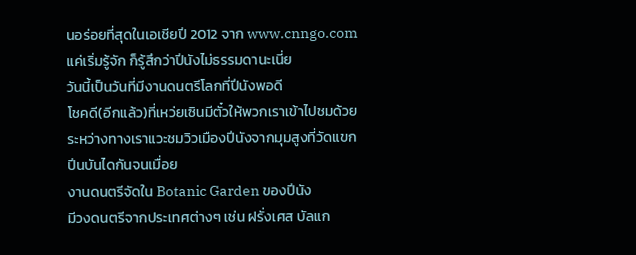นอร่อยที่สุดในเอเชียปี 2012 จาก www.cnngo.com
แค่เริ่มรู้จัก ก็รู้สึกว่าปีนังไม่ธรรมดานะเนี่ย
วันนี้เป็นวันที่มีงานดนตรีโลกที่ปีนังพอดี
โชคดี(อีกแล้ว)ที่เหว่ยเซินมีตั๋วให้พวกเราเข้าไปชมด้วย
ระหว่างทางเราแวะชมวิวเมืองปีนังจากมุมสูงที่วัดแขก
ปีนบันไดกันจนเมื่อย
งานดนตรีจัดใน Botanic Garden ของปีนัง
มีวงดนตรีจากประเทศต่างๆ เช่น ฝรั่งเศส บัลแก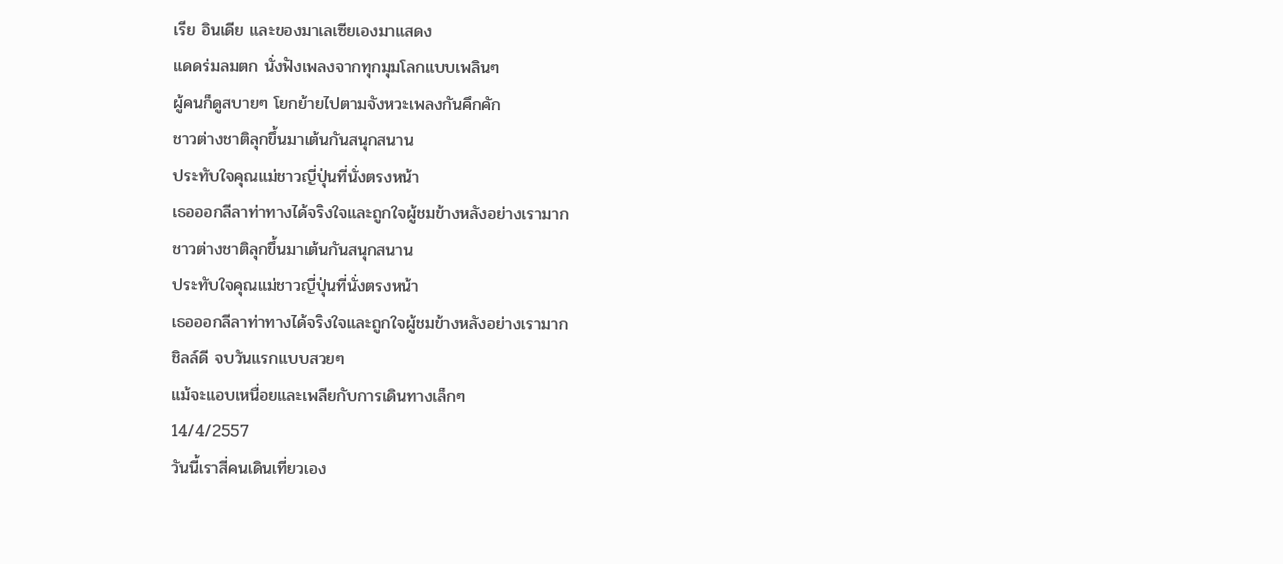เรีย อินเดีย และของมาเลเซียเองมาแสดง
แดดร่มลมตก นั่งฟังเพลงจากทุกมุมโลกแบบเพลินๆ
ผู้คนก็ดูสบายๆ โยกย้ายไปตามจังหวะเพลงกันคึกคัก
ชาวต่างชาติลุกขึ้นมาเต้นกันสนุกสนาน
ประทับใจคุณแม่ชาวญี่ปุ่นที่นั่งตรงหน้า
เธอออกลีลาท่าทางได้จริงใจและถูกใจผู้ชมข้างหลังอย่างเรามาก
ชาวต่างชาติลุกขึ้นมาเต้นกันสนุกสนาน
ประทับใจคุณแม่ชาวญี่ปุ่นที่นั่งตรงหน้า
เธอออกลีลาท่าทางได้จริงใจและถูกใจผู้ชมข้างหลังอย่างเรามาก
ชิลล์ดี จบวันแรกแบบสวยๆ
แม้จะแอบเหนื่อยและเพลียกับการเดินทางเล็กๆ
14/4/2557
วันนี้เราสี่คนเดินเที่ยวเอง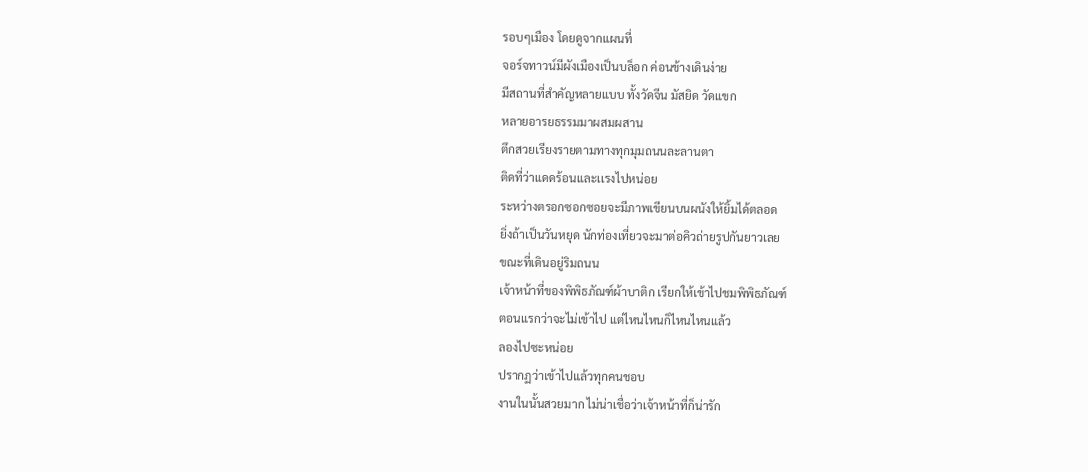รอบๆเมือง โดยดูจากแผนที่
จอร์จทาวน์มีผังเมืองเป็นบล็อก ค่อนข้างเดินง่าย
มีสถานที่สำคัญหลายแบบ ทั้งวัดจีน มัสยิด วัดแขก
หลายอารยธรรมมาผสมผสาน
ตึกสวยเรียงรายตามทางทุกมุมถนนละลานตา
ติดที่ว่าแดดร้อนและเเรงไปหน่อย
ระหว่างตรอกซอกซอยจะมีภาพเขียนบนผนังให้ยิ้มได้ตลอด
ยิ่งถ้าเป็นวันหยุด นักท่องเที่ยวจะมาต่อคิวถ่ายรูปกันยาวเลย
ขณะที่เดินอยู่ริมถนน
เจ้าหน้าที่ของพิพิธภัณฑ์ผ้าบาติก เรียกให้เข้าไปชมพิพิธภัณฑ์
ตอนแรกว่าจะไม่เข้าไป แต่ไหนไหนก็ไหนไหนแล้ว
ลองไปซะหน่อย
ปรากฏว่าเข้าไปแล้วทุกคนชอบ
งานในนั้นสวยมาก ไม่น่าเชื่อว่าเจ้าหน้าที่ก็น่ารัก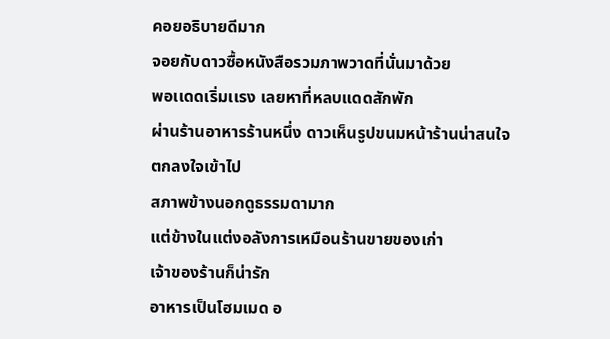คอยอธิบายดีมาก
จอยกับดาวซื้อหนังสือรวมภาพวาดที่นั่นมาด้วย
พอเเดดเริ่มเเรง เลยหาที่หลบแดดสักพัก
ผ่านร้านอาหารร้านหนึ่ง ดาวเห็นรูปขนมหน้าร้านน่าสนใจ
ตกลงใจเข้าไป
สภาพข้างนอกดูธรรมดามาก
แต่ข้างในแต่งอลังการเหมือนร้านขายของเก่า
เจ้าของร้านก็น่ารัก
อาหารเป็นโฮมเมด อ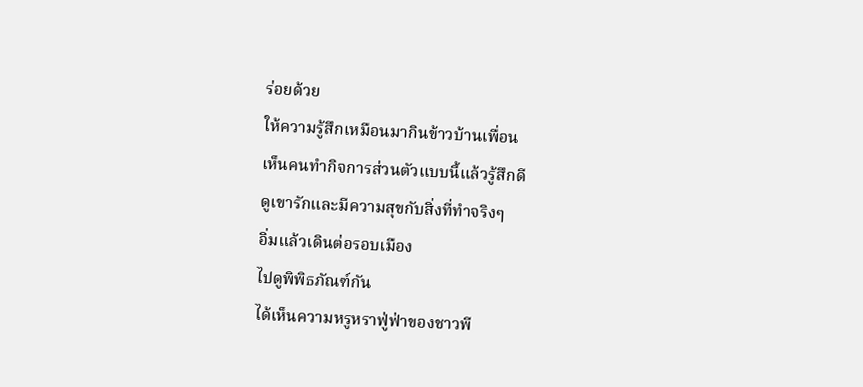ร่อยด้วย
ให้ความรู้สึกเหมือนมากินข้าวบ้านเพื่อน
เห็นคนทำกิจการส่วนตัวแบบนี้แล้วรู้สึกดี
ดูเขารักและมีความสุขกับสิ่งที่ทำจริงๆ
อิ่มแล้วเดินต่อรอบเมือง
ไปดูพิพิธภัณฑ์กัน
ได้เห็นความหรูหราฟู่ฟ่าของชาวพี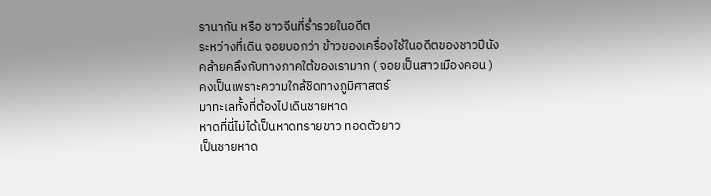รานากัน หรือ ชาวจีนที่ร่ำรวยในอดีต
ระหว่างที่เดิน จอยบอกว่า ข้าวของเครื่องใช้ในอดีตของชาวปีนัง
คล้ายคลึงกับทางภาคใต้ของเรามาก ( จอยเป็นสาวเมืองคอน )
คงเป็นเพราะความใกล้ชิดทางภูมิศาสตร์
มาทะเลทั้งที่ต้องไปเดินชายหาด
หาดที่นี่ไม่ได้เป็นหาดทรายขาว ทอดตัวยาว
เป็นชายหาด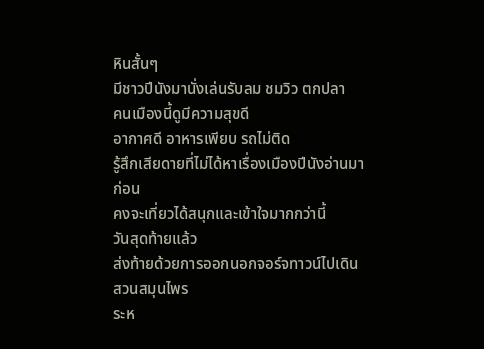หินสั้นๆ
มีชาวปีนังมานั่งเล่นรับลม ชมวิว ตกปลา
คนเมืองนี้ดูมีความสุขดี
อากาศดี อาหารเพียบ รถไม่ติด
รู้สึกเสียดายที่ไม่ได้หาเรื่องเมืองปีนังอ่านมาก่อน
คงจะเที่ยวได้สนุกและเข้าใจมากกว่านี้
วันสุดท้ายแล้ว
ส่งท้ายด้วยการออกนอกจอร์จทาวน์ไปเดินสวนสมุนไพร
ระห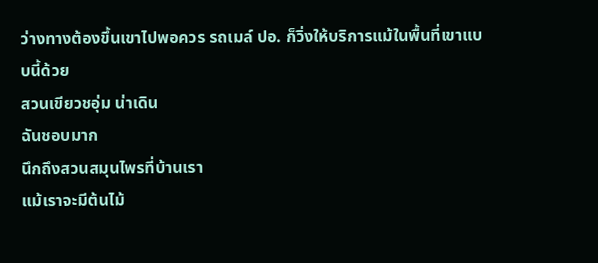ว่างทางต้องขึ้นเขาไปพอควร รถเมล์ ปอ. ก็วิ่งให้บริการแม้ในพื้นที่เขาแบบนี้ด้วย
สวนเขียวชอุ่ม น่าเดิน
ฉันชอบมาก
นึกถึงสวนสมุนไพรที่บ้านเรา
แม้เราจะมีต้นไม้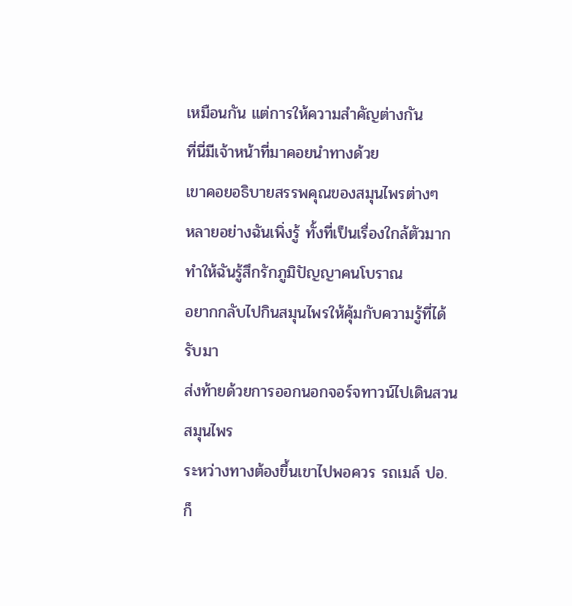เหมือนกัน แต่การให้ความสำคัญต่างกัน
ที่นี่มีเจ้าหน้าที่มาคอยนำทางด้วย
เขาคอยอธิบายสรรพคุณของสมุนไพรต่างๆ
หลายอย่างฉันเพิ่งรู้ ทั้งที่เป็นเรื่องใกล้ตัวมาก
ทำให้ฉันรู้สึกรักภูมิปัญญาคนโบราณ
อยากกลับไปกินสมุนไพรให้คุ้มกับความรู้ที่ได้รับมา
ส่งท้ายด้วยการออกนอกจอร์จทาวน์ไปเดินสวนสมุนไพร
ระหว่างทางต้องขึ้นเขาไปพอควร รถเมล์ ปอ. ก็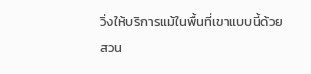วิ่งให้บริการแม้ในพื้นที่เขาแบบนี้ด้วย
สวน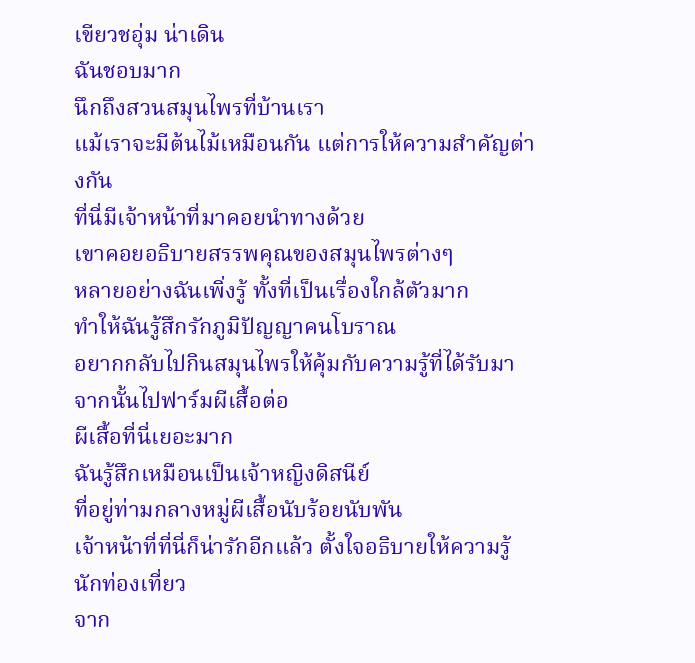เขียวชอุ่ม น่าเดิน
ฉันชอบมาก
นึกถึงสวนสมุนไพรที่บ้านเรา
แม้เราจะมีต้นไม้เหมือนกัน แต่การให้ความสำคัญต่างกัน
ที่นี่มีเจ้าหน้าที่มาคอยนำทางด้วย
เขาคอยอธิบายสรรพคุณของสมุนไพรต่างๆ
หลายอย่างฉันเพิ่งรู้ ทั้งที่เป็นเรื่องใกล้ตัวมาก
ทำให้ฉันรู้สึกรักภูมิปัญญาคนโบราณ
อยากกลับไปกินสมุนไพรให้คุ้มกับความรู้ที่ได้รับมา
จากนั้นไปฟาร์มผีเสื้อต่อ
ผีเสื้อที่นี่เยอะมาก
ฉันรู้สึกเหมือนเป็นเจ้าหญิงดิสนีย์
ที่อยู่ท่ามกลางหมู่ผีเสื้อนับร้อยนับพัน
เจ้าหน้าที่ที่นี่ก็น่ารักอีกแล้ว ตั้งใจอธิบายให้ความรู้นักท่องเที่ยว
จาก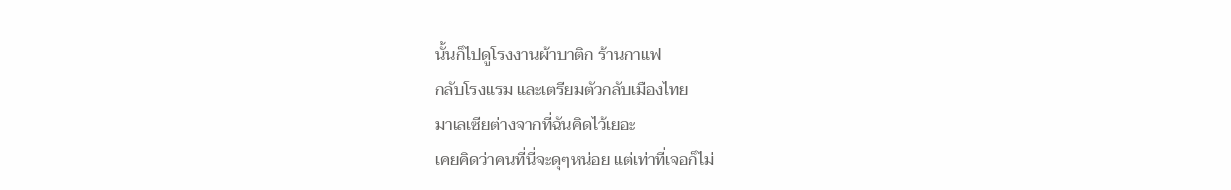นั้นก็ไปดูโรงงานผ้าบาติก ร้านกาแฟ
กลับโรงแรม และเตรียมตัวกลับเมืองไทย
มาเลเซียต่างจากที่ฉันคิดไว้เยอะ
เคยคิดว่าคนที่นี่จะดุๆหน่อย แต่เท่าที่เจอก็ไม่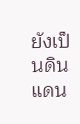ยังเป็นดินแดน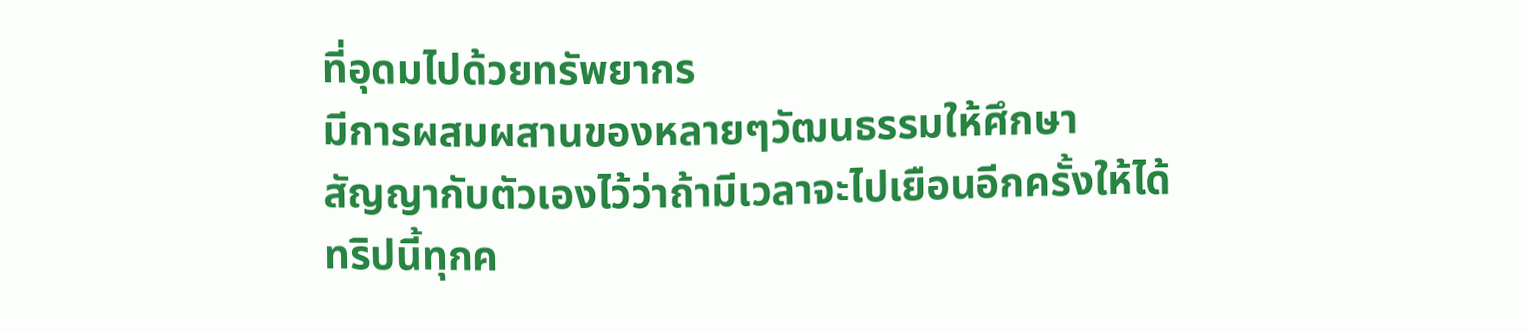ที่อุดมไปด้วยทรัพยากร
มีการผสมผสานของหลายๆวัฒนธรรมให้ศึกษา
สัญญากับตัวเองไว้ว่าถ้ามีเวลาจะไปเยือนอีกครั้งให้ได้
ทริปนี้ทุกค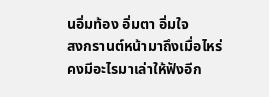นอิ่มท้อง อิ่มตา อิ่มใจ
สงกรานต์หน้ามาถึงเมื่อไหร่
คงมีอะไรมาเล่าให้ฟังอีก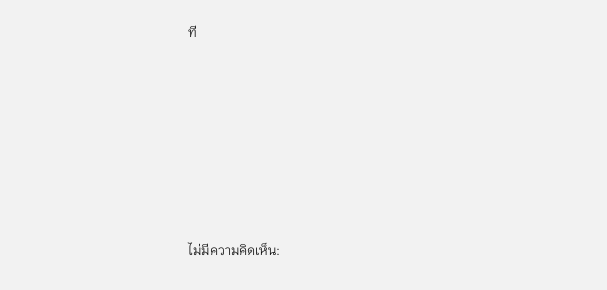ที










ไม่มีความคิดเห็น: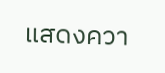แสดงควา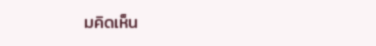มคิดเห็น